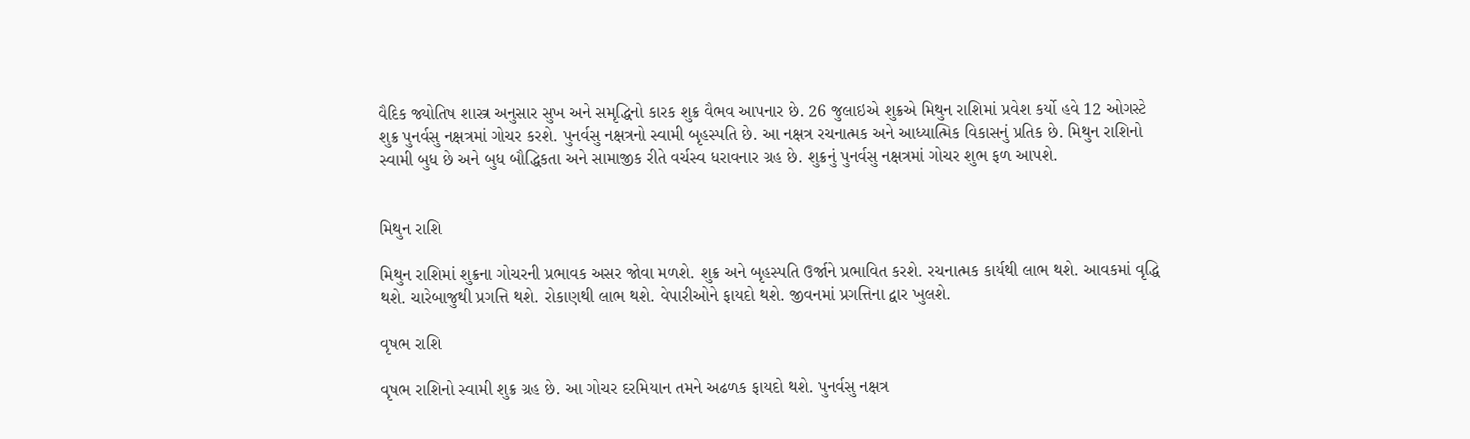વૈદિક જ્યોતિષ શાસ્ત્ર અનુસાર સુખ અને સમૃદ્ધિનો કારક શુક્ર વૈભવ આપનાર છે. 26 જુલાઇએ શુક્રએ મિથુન રાશિમાં પ્રવેશ કર્યો હવે 12 ઓગસ્ટે શુક્ર પુનર્વસુ નક્ષત્રમાં ગોચર કરશે. પુનર્વસુ નક્ષત્રનો સ્વામી બૃહસ્પતિ છે. આ નક્ષત્ર રચનાત્મક અને આધ્યાત્મિક વિકાસનું પ્રતિક છે. મિથુન રાશિનો સ્વામી બુધ છે અને બુધ બૌદ્ધિકતા અને સામાજીક રીતે વર્ચસ્વ ધરાવનાર ગ્રહ છે. શુક્રનું પુનર્વસુ નક્ષત્રમાં ગોચર શુભ ફળ આપશે.


મિથુન રાશિ

મિથુન રાશિમાં શુક્રના ગોચરની પ્રભાવક અસર જોવા મળશે. શુક્ર અને બૃહસ્પતિ ઉર્જાને પ્રભાવિત કરશે. રચનાત્મક કાર્યથી લાભ થશે. આવકમાં વૃદ્ધિ થશે. ચારેબાજુથી પ્રગત્તિ થશે. રોકાણથી લાભ થશે. વેપારીઓને ફાયદો થશે. જીવનમાં પ્રગત્તિના દ્વાર ખુલશે.

વૃષભ રાશિ

વૃષભ રાશિનો સ્વામી શુક્ર ગ્રહ છે. આ ગોચર દરમિયાન તમને અઢળક ફાયદો થશે. પુનર્વસુ નક્ષત્ર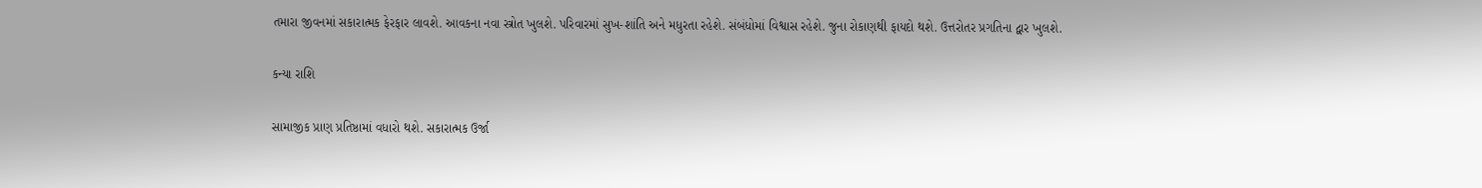તમારા જીવનમાં સકારાત્મક ફેરફાર લાવશે. આવકના નવા સ્ત્રોત ખુલશે. પરિવારમાં સુખ-શાંતિ અને મધુરતા રહેશે. સંબંધોમાં વિશ્વાસ રહેશે. જુના રોકાણથી ફાયદો થશે. ઉત્તરોતર પ્રગતિના દ્વાર ખુલશે.

કન્યા રાશિ

સામાજીક પ્રાણ પ્રતિષ્ઠામાં વધારો થશે. સકારાત્મક ઉર્જા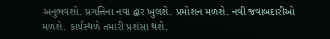અનુભવશો. પ્રગત્તિના નવા દ્વાર ખુલશે. પ્રમોશન મળશે. નવી જવાબદારીઓ મળશે. કાર્યસ્થળે તમારી પ્રશંસા થશે.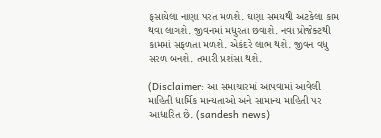ફસાયેલા નાણા પરત મળશે. ઘણા સમયથી અટકેલા કામ થવા લાગશે. જીવનમાં મધુરતા છવાશે. નવા પ્રોજેક્ટથી કામમાં સફળતા મળશે. એકંદરે લાભ થશે. જીવન વધુ સરળ બનશે. તમારી પ્રશંસા થશે.

(Disclaimer: આ સમાચારમાં આપવામાં આવેલી માહિતી ધાર્મિક માન્યતાઓ અને સામાન્ય માહિતી પર આધારિત છે. (sandesh news)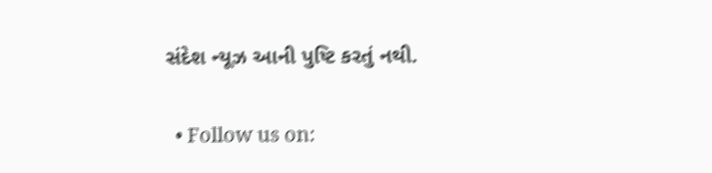સંદેશ ન્યૂઝ આની પુષ્ટિ કરતું નથી.


  • Follow us on: